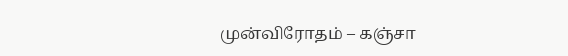முன்விரோதம் – கஞ்சா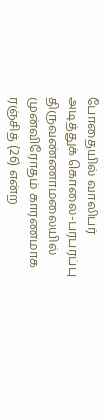போதையில் வாலிபர் அடித்துக் கொலை-பரபரப்பு
திருவண்ணாமலையில் முன்விரோதம் காரணமாக ரஞ்சித் (26) என்ற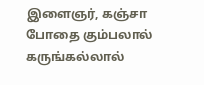இளைஞர், கஞ்சா போதை கும்பலால் கருங்கல்லால்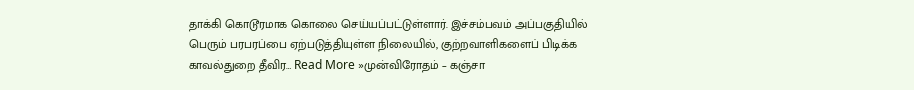தாக்கி கொடூரமாக கொலை செய்யப்பட்டுள்ளார். இச்சம்பவம் அப்பகுதியில் பெரும் பரபரப்பை ஏற்படுத்தியுள்ள நிலையில், குற்றவாளிகளைப் பிடிக்க காவல்துறை தீவிர… Read More »முன்விரோதம் – கஞ்சா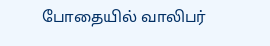போதையில் வாலிபர்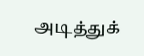அடித்துக்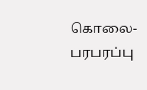கொலை-பரபரப்பு